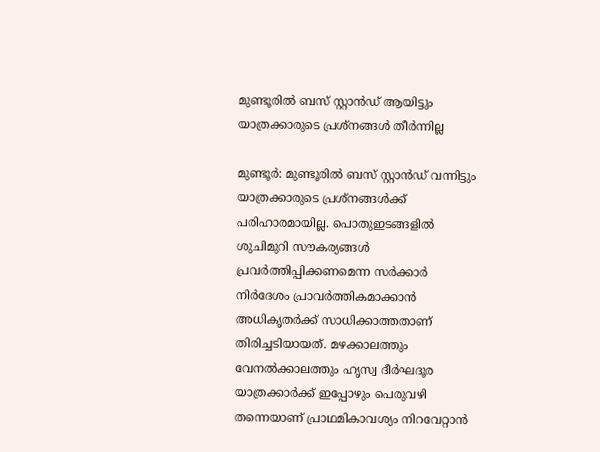മുണ്ടൂരിൽ ബസ് സ്റ്റാൻഡ് ആയിട്ടും യാത്രക്കാരുടെ പ്രശ്നങ്ങൾ തീർന്നില്ല

മുണ്ടൂർ: മുണ്ടൂരിൽ ബസ് സ്റ്റാൻഡ് വന്നിട്ടും യാത്രക്കാരുടെ പ്രശ്നങ്ങൾക്ക് പരിഹാരമായില്ല. പൊതുഇടങ്ങളിൽ ശുചിമുറി സൗകര്യങ്ങൾ പ്രവർത്തിപ്പിക്കണമെന്ന സർക്കാർ നിർദേശം പ്രാവർത്തികമാക്കാൻ അധികൃതർക്ക് സാധിക്കാത്തതാണ് തിരിച്ചടിയായത്. മഴക്കാലത്തും വേനൽക്കാലത്തും ഹൃസ്വ ദീർഘദൂര യാത്രക്കാർക്ക് ഇപ്പോഴും പെരുവഴി തന്നെയാണ് പ്രാഥമികാവശ്യം നിറവേറ്റാൻ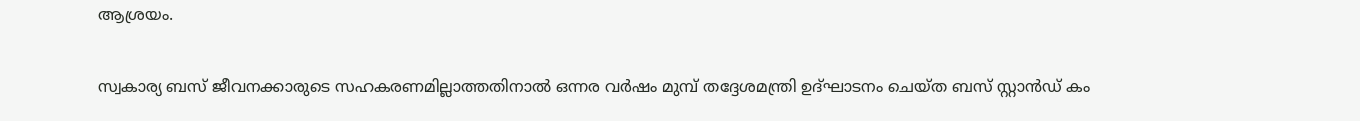ആശ്രയം.

സ്വകാര്യ ബസ് ജീവനക്കാരുടെ സഹകരണമില്ലാത്തതിനാൽ ഒന്നര വർഷം മുമ്പ് തദ്ദേശമന്ത്രി ഉദ്ഘാടനം ചെയ്ത ബസ് സ്റ്റാൻഡ് കം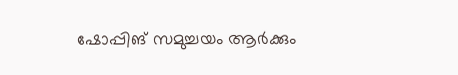ഷോപ്പിങ് സമുച്ചയം ആർക്കും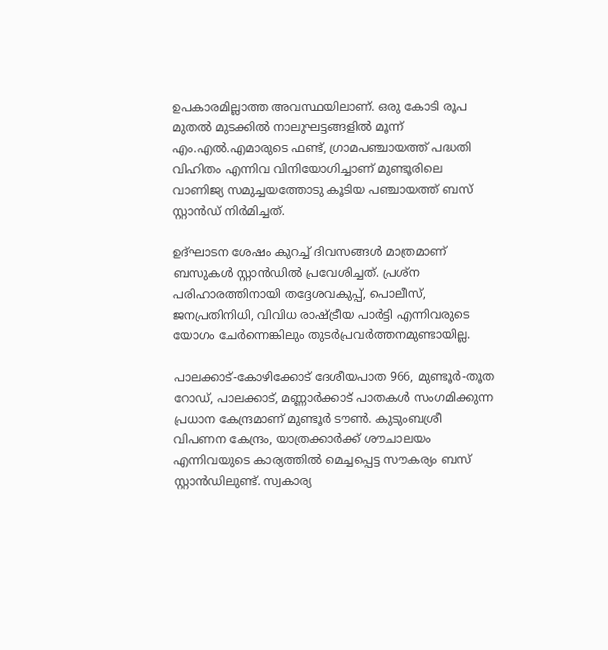ഉപകാരമില്ലാത്ത അവസ്ഥയിലാണ്. ഒരു കോടി രൂപ മുതൽ മുടക്കിൽ നാലുഘട്ടങ്ങളിൽ മൂന്ന് എം.എൽ.എമാരുടെ ഫണ്ട്, ഗ്രാമപഞ്ചായത്ത് പദ്ധതി വിഹിതം എന്നിവ വിനിയോഗിച്ചാണ് മുണ്ടൂരിലെ വാണിജ്യ സമുച്ചയത്തോടു കൂടിയ പഞ്ചായത്ത് ബസ് സ്റ്റാൻഡ് നിർമിച്ചത്.

ഉദ്ഘാടന ശേഷം കുറച്ച് ദിവസങ്ങൾ മാത്രമാണ് ബസുകൾ സ്റ്റാൻഡിൽ പ്രവേശിച്ചത്. പ്രശ്ന പരിഹാരത്തിനായി തദ്ദേശവകുപ്പ്, പൊലീസ്, ജനപ്രതിനിധി, വിവിധ രാഷ്ട്രീയ പാർട്ടി എന്നിവരുടെ യോഗം ചേർന്നെങ്കിലും തുടർപ്രവർത്തനമുണ്ടായില്ല.

പാലക്കാട്-കോഴിക്കോട് ദേശീയപാത 966, മുണ്ടൂർ-തൂത റോഡ്, പാലക്കാട്, മണ്ണാർക്കാട് പാതകൾ സംഗമിക്കുന്ന പ്രധാന കേന്ദ്രമാണ് മുണ്ടൂർ ടൗൺ. കുടുംബശ്രീ വിപണന കേന്ദ്രം, യാത്രക്കാർക്ക് ശൗചാലയം എന്നിവയുടെ കാര്യത്തിൽ മെച്ചപ്പെട്ട സൗകര്യം ബസ് സ്റ്റാൻഡിലുണ്ട്. സ്വകാര്യ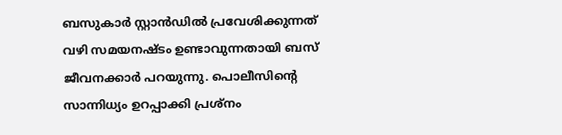ബസുകാർ സ്റ്റാൻഡിൽ പ്രവേശിക്കുന്നത് വഴി സമയനഷ്ടം ഉണ്ടാവുന്നതായി ബസ് ജീവനക്കാർ പറയുന്നു. പൊലീസിന്‍റെ സാന്നിധ്യം ഉറപ്പാക്കി പ്രശ്നം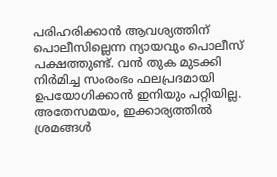പരിഹരിക്കാൻ ആവശ്യത്തിന് പൊലീസില്ലെന്ന ന്യായവും പൊലീസ് പക്ഷത്തുണ്ട്. വൻ തുക മുടക്കി നിർമിച്ച സംരംഭം ഫലപ്രദമായി ഉപയോഗിക്കാൻ ഇനിയും പറ്റിയില്ല. അതേസമയം, ഇക്കാര്യത്തിൽ ശ്രമങ്ങൾ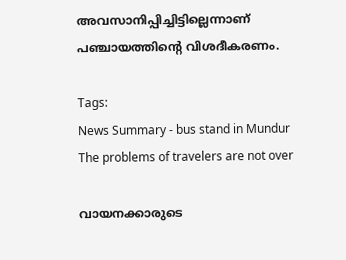അവസാനിപ്പിച്ചിട്ടില്ലെന്നാണ് പഞ്ചായത്തിന്‍റെ വിശദീകരണം.

Tags:
News Summary - bus stand in Mundur The problems of travelers are not over

വായനക്കാരുടെ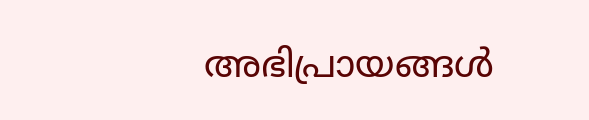അഭിപ്രായങ്ങള്‍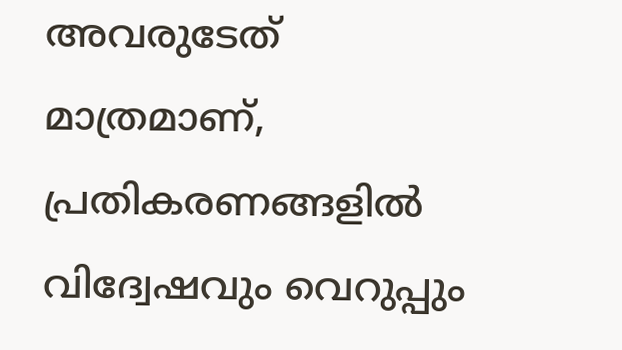അവരുടേത് മാത്രമാണ്, പ്രതികരണങ്ങളിൽ വിദ്വേഷവും വെറുപ്പും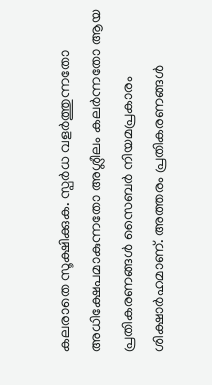കലരാതെ സൂക്ഷിക്കുക. സ്പർധ വളർത്തുന്നതോ അധിക്ഷേപമാകുന്നതോ അശ്ലീലം കലർന്നതോ ആയ പ്രതികരണങ്ങൾ സൈബർ നിയമപ്രകാരം ശിക്ഷാർഹമാണ്. അത്തരം പ്രതികരണങ്ങൾ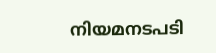നിയമനടപടി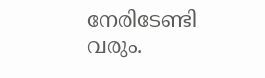നേരിടേണ്ടി വരും.